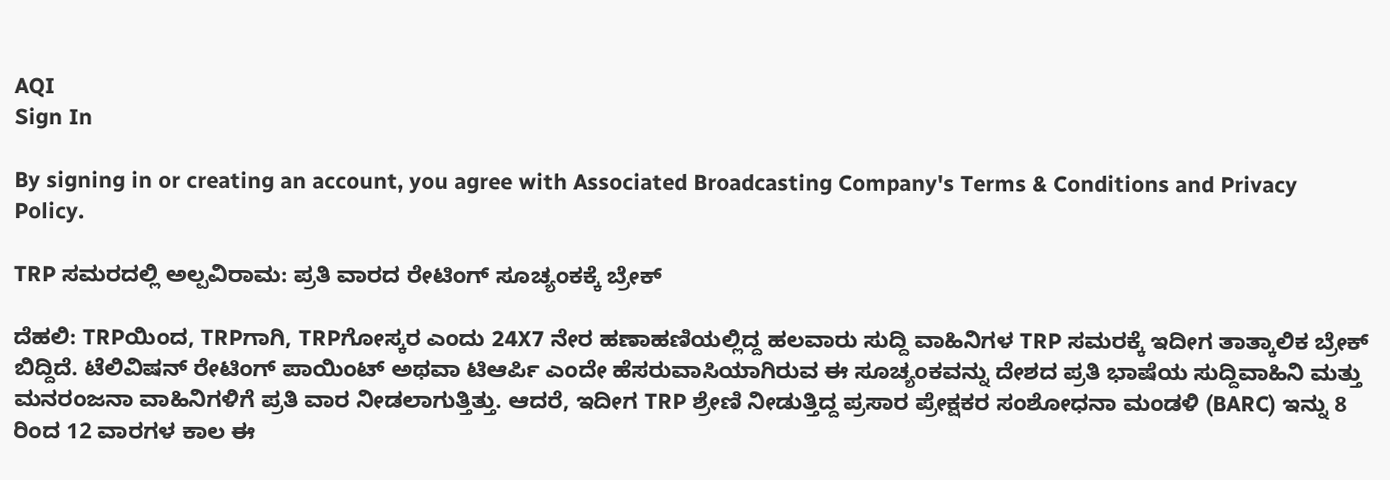AQI
Sign In

By signing in or creating an account, you agree with Associated Broadcasting Company's Terms & Conditions and Privacy Policy.

TRP ಸಮರದಲ್ಲಿ ಅಲ್ಪವಿರಾಮ: ಪ್ರತಿ ವಾರದ ರೇಟಿಂಗ್ ಸೂಚ್ಯಂಕಕ್ಕೆ ಬ್ರೇಕ್

ದೆಹಲಿ: TRPಯಿಂದ, TRPಗಾಗಿ, TRPಗೋಸ್ಕರ ಎಂದು 24X7 ನೇರ ಹಣಾಹಣಿಯಲ್ಲಿದ್ದ ಹಲವಾರು ಸುದ್ದಿ ವಾಹಿನಿಗಳ TRP ಸಮರಕ್ಕೆ ಇದೀಗ ತಾತ್ಕಾಲಿಕ ಬ್ರೇಕ್ ಬಿದ್ದಿದೆ. ಟೆಲಿವಿಷನ್ ರೇಟಿಂಗ್ ಪಾಯಿಂಟ್ ಅಥವಾ ಟಿಆರ್ಪಿ ಎಂದೇ ಹೆಸರುವಾಸಿಯಾಗಿರುವ ಈ ಸೂಚ್ಯಂಕವನ್ನು ದೇಶದ ಪ್ರತಿ ಭಾಷೆಯ ಸುದ್ದಿವಾಹಿನಿ ಮತ್ತು ಮನರಂಜನಾ ವಾಹಿನಿಗಳಿಗೆ ಪ್ರತಿ ವಾರ ನೀಡಲಾಗುತ್ತಿತ್ತು. ಆದರೆ, ಇದೀಗ TRP ಶ್ರೇಣಿ ನೀಡುತ್ತಿದ್ದ ಪ್ರಸಾರ ಪ್ರೇಕ್ಷಕರ ಸಂಶೋಧನಾ ಮಂಡಳಿ (BARC) ಇನ್ನು 8 ರಿಂದ 12 ವಾರಗಳ ಕಾಲ ಈ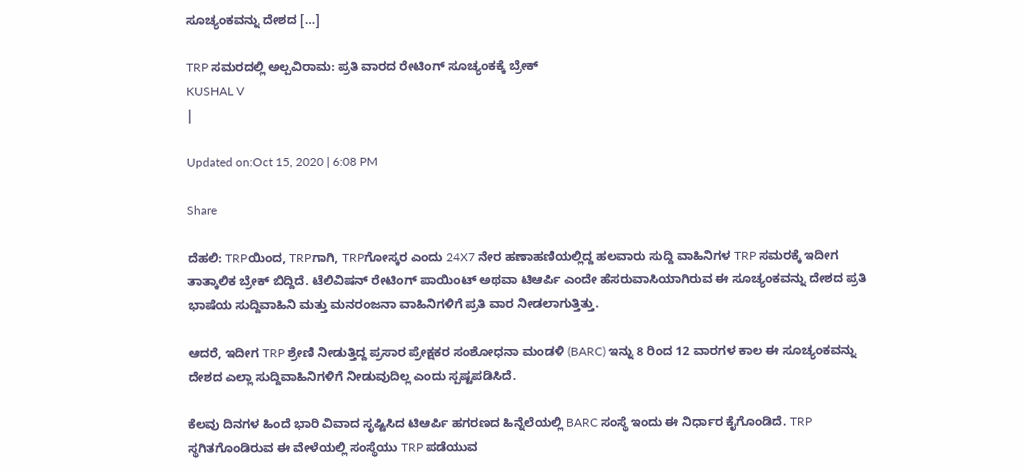ಸೂಚ್ಯಂಕವನ್ನು ದೇಶದ […]

TRP ಸಮರದಲ್ಲಿ ಅಲ್ಪವಿರಾಮ: ಪ್ರತಿ ವಾರದ ರೇಟಿಂಗ್ ಸೂಚ್ಯಂಕಕ್ಕೆ ಬ್ರೇಕ್
KUSHAL V
|

Updated on:Oct 15, 2020 | 6:08 PM

Share

ದೆಹಲಿ: TRPಯಿಂದ, TRPಗಾಗಿ, TRPಗೋಸ್ಕರ ಎಂದು 24X7 ನೇರ ಹಣಾಹಣಿಯಲ್ಲಿದ್ದ ಹಲವಾರು ಸುದ್ದಿ ವಾಹಿನಿಗಳ TRP ಸಮರಕ್ಕೆ ಇದೀಗ ತಾತ್ಕಾಲಿಕ ಬ್ರೇಕ್ ಬಿದ್ದಿದೆ. ಟೆಲಿವಿಷನ್ ರೇಟಿಂಗ್ ಪಾಯಿಂಟ್ ಅಥವಾ ಟಿಆರ್ಪಿ ಎಂದೇ ಹೆಸರುವಾಸಿಯಾಗಿರುವ ಈ ಸೂಚ್ಯಂಕವನ್ನು ದೇಶದ ಪ್ರತಿ ಭಾಷೆಯ ಸುದ್ದಿವಾಹಿನಿ ಮತ್ತು ಮನರಂಜನಾ ವಾಹಿನಿಗಳಿಗೆ ಪ್ರತಿ ವಾರ ನೀಡಲಾಗುತ್ತಿತ್ತು.

ಆದರೆ, ಇದೀಗ TRP ಶ್ರೇಣಿ ನೀಡುತ್ತಿದ್ದ ಪ್ರಸಾರ ಪ್ರೇಕ್ಷಕರ ಸಂಶೋಧನಾ ಮಂಡಳಿ (BARC) ಇನ್ನು 8 ರಿಂದ 12 ವಾರಗಳ ಕಾಲ ಈ ಸೂಚ್ಯಂಕವನ್ನು ದೇಶದ ಎಲ್ಲಾ ಸುದ್ದಿವಾಹಿನಿಗಳಿಗೆ ನೀಡುವುದಿಲ್ಲ ಎಂದು ಸ್ಪಷ್ಟಪಡಿಸಿದೆ.

ಕೆಲವು ದಿನಗಳ ಹಿಂದೆ ಭಾರಿ ವಿವಾದ ಸೃಷ್ಟಿಸಿದ ಟಿಆರ್ಪಿ ಹಗರಣದ ಹಿನ್ನೆಲೆಯಲ್ಲಿ BARC ಸಂಸ್ಥೆ ಇಂದು ಈ ನಿರ್ಧಾರ ಕೈಗೊಂಡಿದೆ. TRP ಸ್ಥಗಿತಗೊಂಡಿರುವ ಈ ವೇಳೆಯಲ್ಲಿ ಸಂಸ್ಥೆಯು TRP ಪಡೆಯುವ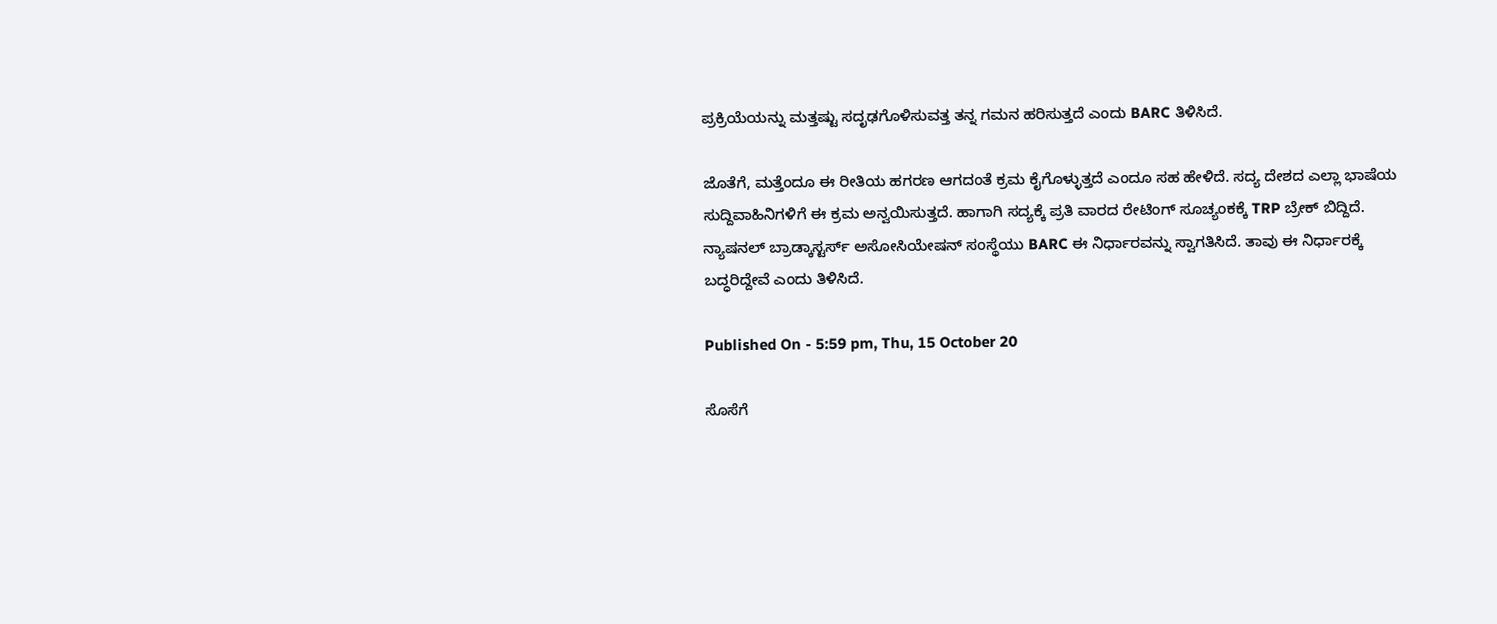ಪ್ರಕ್ರಿಯೆಯನ್ನು ಮತ್ತಷ್ಟು ಸದೃಢಗೊಳಿಸುವತ್ತ ತನ್ನ ಗಮನ ಹರಿಸುತ್ತದೆ ಎಂದು BARC ತಿಳಿಸಿದೆ.

ಜೊತೆಗೆ, ಮತ್ತೆಂದೂ ಈ ರೀತಿಯ ಹಗರಣ ಆಗದಂತೆ ಕ್ರಮ ಕೈಗೊಳ್ಳುತ್ತದೆ ಎಂದೂ ಸಹ ಹೇಳಿದೆ. ಸದ್ಯ ದೇಶದ ಎಲ್ಲಾ ಭಾಷೆಯ ಸುದ್ದಿವಾಹಿನಿಗಳಿಗೆ ಈ ಕ್ರಮ ಅನ್ವಯಿಸುತ್ತದೆ. ಹಾಗಾಗಿ ಸದ್ಯಕ್ಕೆ ಪ್ರತಿ ವಾರದ ರೇಟಿಂಗ್ ಸೂಚ್ಯಂಕಕ್ಕೆ TRP ಬ್ರೇಕ್ ಬಿದ್ದಿದೆ. ನ್ಯಾಷನಲ್ ಬ್ರಾಡ್ಕಾಸ್ಟರ್ಸ್ ಅಸೋಸಿಯೇಷನ್ ಸಂಸ್ಥೆಯು BARC ಈ ನಿರ್ಧಾರವನ್ನು ಸ್ವಾಗತಿಸಿದೆ. ತಾವು ಈ ನಿರ್ಧಾರಕ್ಕೆ ಬದ್ಧರಿದ್ದೇವೆ ಎಂದು ತಿಳಿಸಿದೆ.

Published On - 5:59 pm, Thu, 15 October 20

ಸೊಸೆಗೆ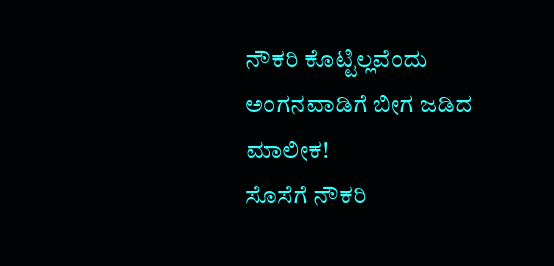ನೌಕರಿ ಕೊಟ್ಟಿಲ್ಲವೆಂದು ಅಂಗನವಾಡಿಗೆ ಬೀಗ ಜಡಿದ ಮಾಲೀಕ!
ಸೊಸೆಗೆ ನೌಕರಿ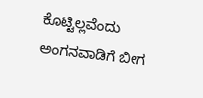ಕೊಟ್ಟಿಲ್ಲವೆಂದು ಅಂಗನವಾಡಿಗೆ ಬೀಗ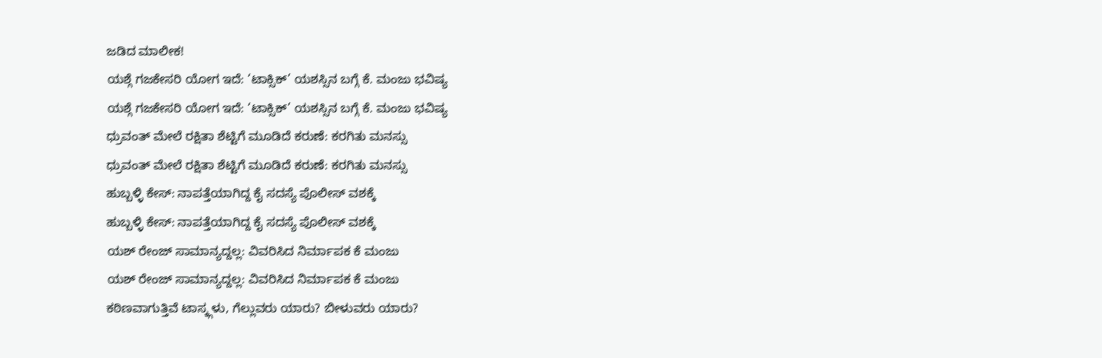ಜಡಿದ ಮಾಲೀಕ!
ಯಶ್ಗೆ ಗಜಕೇಸರಿ ಯೋಗ ಇದೆ: ‘ಟಾಕ್ಸಿಕ್’ ಯಶಸ್ಸಿನ ಬಗ್ಗೆ ಕೆ. ಮಂಜು ಭವಿಷ್ಯ
ಯಶ್ಗೆ ಗಜಕೇಸರಿ ಯೋಗ ಇದೆ: ‘ಟಾಕ್ಸಿಕ್’ ಯಶಸ್ಸಿನ ಬಗ್ಗೆ ಕೆ. ಮಂಜು ಭವಿಷ್ಯ
ಧ್ರುವಂತ್ ಮೇಲೆ ರಕ್ಷಿತಾ ಶೆಟ್ಟಿಗೆ ಮೂಡಿದೆ ಕರುಣೆ: ಕರಗಿತು ಮನಸ್ಸು
ಧ್ರುವಂತ್ ಮೇಲೆ ರಕ್ಷಿತಾ ಶೆಟ್ಟಿಗೆ ಮೂಡಿದೆ ಕರುಣೆ: ಕರಗಿತು ಮನಸ್ಸು
ಹುಬ್ಬಳ್ಳಿ ಕೇಸ್: ನಾಪತ್ತೆಯಾಗಿದ್ದ ಕೈ ಸದಸ್ಯೆ ಪೊಲೀಸ್ ವಶಕ್ಕೆ
ಹುಬ್ಬಳ್ಳಿ ಕೇಸ್: ನಾಪತ್ತೆಯಾಗಿದ್ದ ಕೈ ಸದಸ್ಯೆ ಪೊಲೀಸ್ ವಶಕ್ಕೆ
ಯಶ್ ರೇಂಜ್ ಸಾಮಾನ್ಯದ್ದಲ್ಲ: ವಿವರಿಸಿದ ನಿರ್ಮಾಪಕ ಕೆ ಮಂಜು
ಯಶ್ ರೇಂಜ್ ಸಾಮಾನ್ಯದ್ದಲ್ಲ: ವಿವರಿಸಿದ ನಿರ್ಮಾಪಕ ಕೆ ಮಂಜು
ಕಠಿಣವಾಗುತ್ತಿವೆ ಟಾಸ್ಕ್ಗಳು, ಗೆಲ್ಲುವರು ಯಾರು? ಬೀಳುವರು ಯಾರು?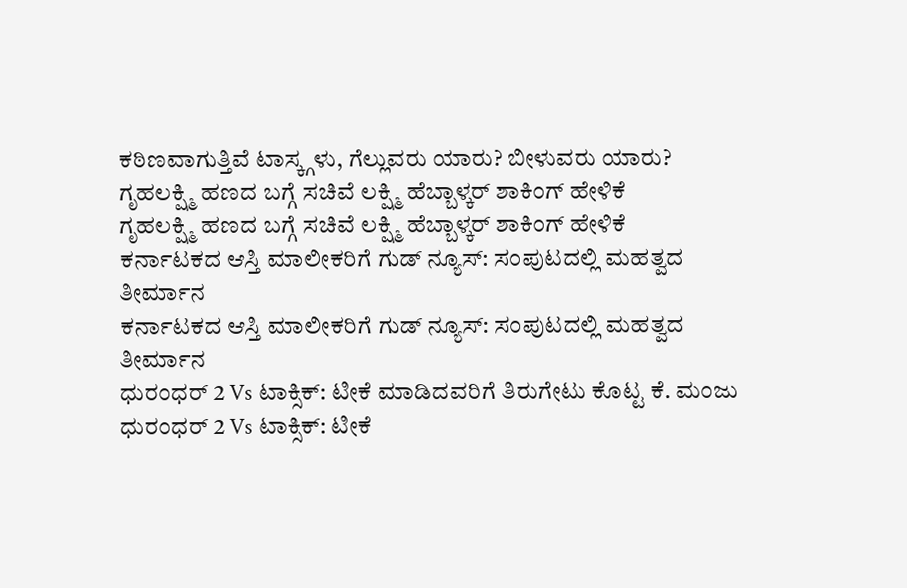ಕಠಿಣವಾಗುತ್ತಿವೆ ಟಾಸ್ಕ್ಗಳು, ಗೆಲ್ಲುವರು ಯಾರು? ಬೀಳುವರು ಯಾರು?
ಗೃಹಲಕ್ಷ್ಮಿ ಹಣದ ಬಗ್ಗೆ ಸಚಿವೆ ಲಕ್ಷ್ಮಿ ಹೆಬ್ಬಾಳ್ಕರ್ ಶಾಕಿಂಗ್ ಹೇಳಿಕೆ
ಗೃಹಲಕ್ಷ್ಮಿ ಹಣದ ಬಗ್ಗೆ ಸಚಿವೆ ಲಕ್ಷ್ಮಿ ಹೆಬ್ಬಾಳ್ಕರ್ ಶಾಕಿಂಗ್ ಹೇಳಿಕೆ
ಕರ್ನಾಟಕದ ಆಸ್ತಿ ಮಾಲೀಕರಿಗೆ ಗುಡ್ ನ್ಯೂಸ್: ಸಂಪುಟದಲ್ಲಿ ಮಹತ್ವದ ತೀರ್ಮಾನ
ಕರ್ನಾಟಕದ ಆಸ್ತಿ ಮಾಲೀಕರಿಗೆ ಗುಡ್ ನ್ಯೂಸ್: ಸಂಪುಟದಲ್ಲಿ ಮಹತ್ವದ ತೀರ್ಮಾನ
ಧುರಂಧರ್ 2 Vs ಟಾಕ್ಸಿಕ್: ಟೀಕೆ ಮಾಡಿದವರಿಗೆ ತಿರುಗೇಟು ಕೊಟ್ಟ ಕೆ. ಮಂಜು
ಧುರಂಧರ್ 2 Vs ಟಾಕ್ಸಿಕ್: ಟೀಕೆ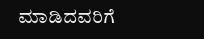ಮಾಡಿದವರಿಗೆ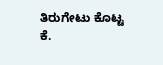ತಿರುಗೇಟು ಕೊಟ್ಟ ಕೆ.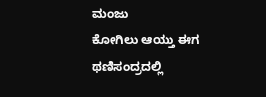ಮಂಜು
ಕೋಗಿಲು ಆಯ್ತು ಈಗ ಥಣಿಸಂದ್ರದಲ್ಲಿ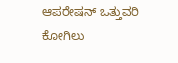ಆಪರೇಷನ್ ಒತ್ತುವರಿ
ಕೋಗಿಲು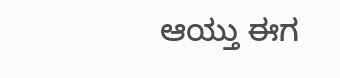ಆಯ್ತು ಈಗ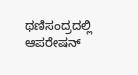ಥಣಿಸಂದ್ರದಲ್ಲಿ ಆಪರೇಷನ್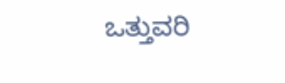ಒತ್ತುವರಿ